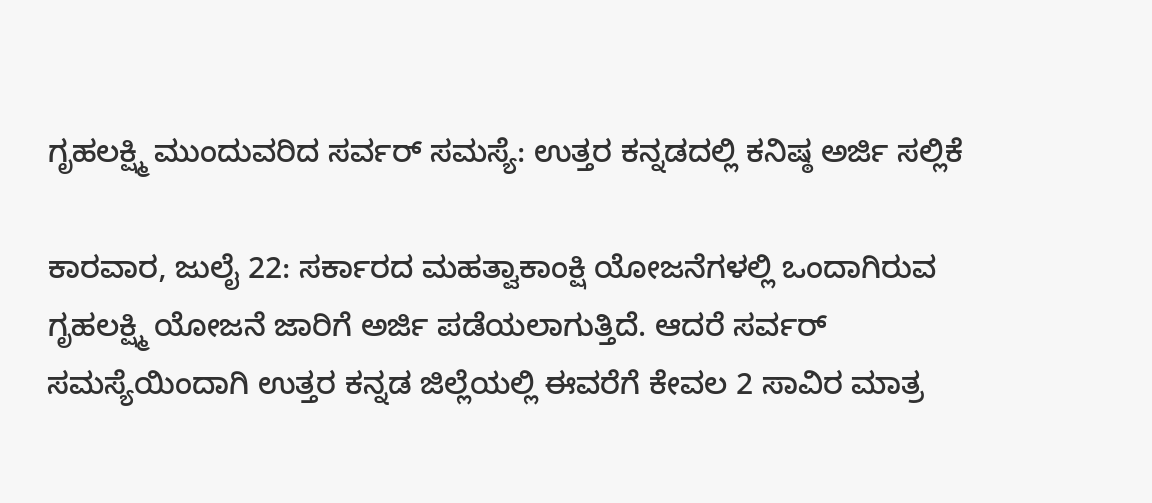ಗೃಹಲಕ್ಷ್ಮಿ ಮುಂದುವರಿದ ಸರ್ವರ್ ಸಮಸ್ಯೆ: ಉತ್ತರ ಕನ್ನಡದಲ್ಲಿ ಕನಿಷ್ಠ ಅರ್ಜಿ ಸಲ್ಲಿಕೆ

ಕಾರವಾರ, ಜುಲೈ 22: ಸರ್ಕಾರದ ಮಹತ್ವಾಕಾಂಕ್ಷಿ ಯೋಜನೆಗಳಲ್ಲಿ ಒಂದಾಗಿರುವ ಗೃಹಲಕ್ಷ್ಮಿ ಯೋಜನೆ ಜಾರಿಗೆ ಅರ್ಜಿ ಪಡೆಯಲಾಗುತ್ತಿದೆ. ಆದರೆ ಸರ್ವರ್ ಸಮಸ್ಯೆಯಿಂದಾಗಿ ಉತ್ತರ ಕನ್ನಡ ಜಿಲ್ಲೆಯಲ್ಲಿ ಈವರೆಗೆ ಕೇವಲ 2 ಸಾವಿರ ಮಾತ್ರ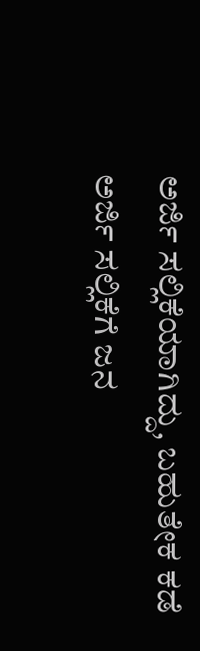ಅರ್ಜಿ ಸಲ್ಲಿಕೆಯಾಗಿದ್ದು, ಬಹುತೇಕ ಕಡೆ ಅರ್ಜಿ ಸಲ್ಲಿಕೆಗೆ ಜನ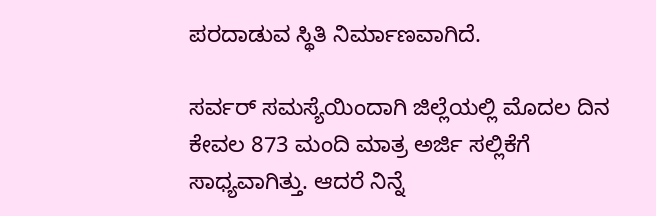ಪರದಾಡುವ ಸ್ಥಿತಿ ನಿರ್ಮಾಣವಾಗಿದೆ.

ಸರ್ವರ್ ಸಮಸ್ಯೆಯಿಂದಾಗಿ ಜಿಲ್ಲೆಯಲ್ಲಿ ಮೊದಲ ದಿನ ಕೇವಲ 873 ಮಂದಿ ಮಾತ್ರ ಅರ್ಜಿ ಸಲ್ಲಿಕೆಗೆ ಸಾಧ್ಯವಾಗಿತ್ತು. ಆದರೆ ನಿನ್ನೆ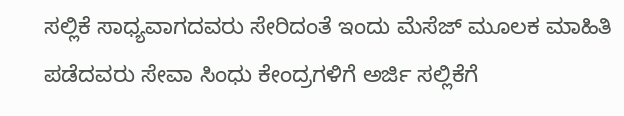ಸಲ್ಲಿಕೆ ಸಾಧ್ಯವಾಗದವರು ಸೇರಿದಂತೆ ಇಂದು ಮೆಸೆಜ್ ಮೂಲಕ ಮಾಹಿತಿ ಪಡೆದವರು ಸೇವಾ ಸಿಂಧು ಕೇಂದ್ರಗಳಿಗೆ ಅರ್ಜಿ ಸಲ್ಲಿಕೆಗೆ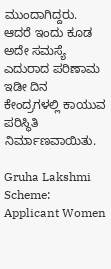ಮುಂದಾಗಿದ್ದರು. ಆದರೆ ಇಂದು ಕೂಡ ಅದೇ ಸಮಸ್ಯೆ ಎದುರಾದ‌ ಪರಿಣಾಮ ಇಡೀ ದಿನ ಕೇಂದ್ರಗಳಲ್ಲಿ ಕಾಯುವ ಪರಿಸ್ಥಿತಿ ನಿರ್ಮಾಣವಾಯಿತು.

Gruha Lakshmi Scheme: Applicant Women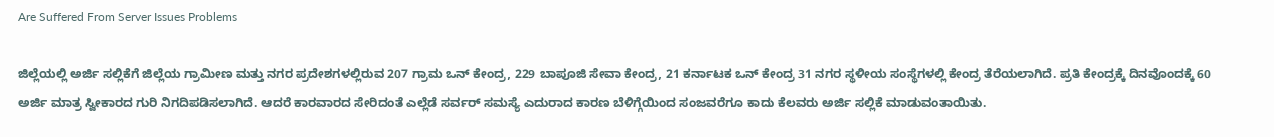Are Suffered From Server Issues Problems

ಜಿಲ್ಲೆಯಲ್ಲಿ ಅರ್ಜಿ ಸಲ್ಲಿಕೆಗೆ ಜಿಲ್ಲೆಯ ಗ್ರಾಮೀಣ ಮತ್ತು ನಗರ ಪ್ರದೇಶಗಳಲ್ಲಿರುವ 207 ಗ್ರಾಮ ಒನ್ ಕೇಂದ್ರ, 229 ಬಾಪೂಜಿ ಸೇವಾ ಕೇಂದ್ರ, 21 ಕರ್ನಾಟಕ ಒನ್ ಕೇಂದ್ರ 31 ನಗರ ಸ್ಥಳೀಯ ಸಂಸ್ಥೆಗಳಲ್ಲಿ ಕೇಂದ್ರ ತೆರೆಯಲಾಗಿದೆ. ಪ್ರತಿ ಕೇಂದ್ರಕ್ಕೆ ದಿನವೊಂದಕ್ಕೆ 60 ಅರ್ಜಿ ಮಾತ್ರ ಸ್ವೀಕಾರದ ಗುರಿ ನಿಗದಿಪಡಿಸಲಾಗಿದೆ. ಆದರೆ ಕಾರವಾರದ ಸೇರಿದಂತೆ ಎಲ್ಲೆಡೆ ಸರ್ವರ್ ಸಮಸ್ಯೆ ಎದುರಾದ ಕಾರಣ ಬೆಳಿಗ್ಗೆಯಿಂದ ಸಂಜವರೆಗೂ ಕಾದು ಕೆಲವರು ಅರ್ಜಿ ಸಲ್ಲಿಕೆ ಮಾಡುವಂತಾಯಿತು.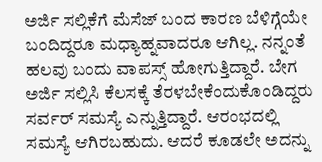ಅರ್ಜಿ ಸಲ್ಲಿಕೆಗೆ ಮೆಸೆಜ್ ಬಂದ ಕಾರಣ ಬೆಳಿಗ್ಗೆಯೇ ಬಂದಿದ್ದರೂ ಮಧ್ಯಾಹ್ನವಾದರೂ ಆಗಿಲ್ಲ. ನನ್ನಂತೆ ಹಲವು ಬಂದು ವಾಪಸ್ಸ್ ಹೋಗುತ್ತಿದ್ದಾರೆ. ಬೇಗ ಅರ್ಜಿ ಸಲ್ಲಿಸಿ ಕೆಲಸಕ್ಕೆ ತೆರಳಬೇಕೆಂದುಕೊಂಡಿದ್ದರು ಸರ್ವರ್ ಸಮಸ್ಯೆ ಎನ್ನುತ್ತಿದ್ದಾರೆ. ಆರಂಭದಲ್ಲಿ ಸಮಸ್ಯೆ ಆಗಿರಬಹುದು. ಆದರೆ ಕೂಡಲೇ ಅದನ್ನು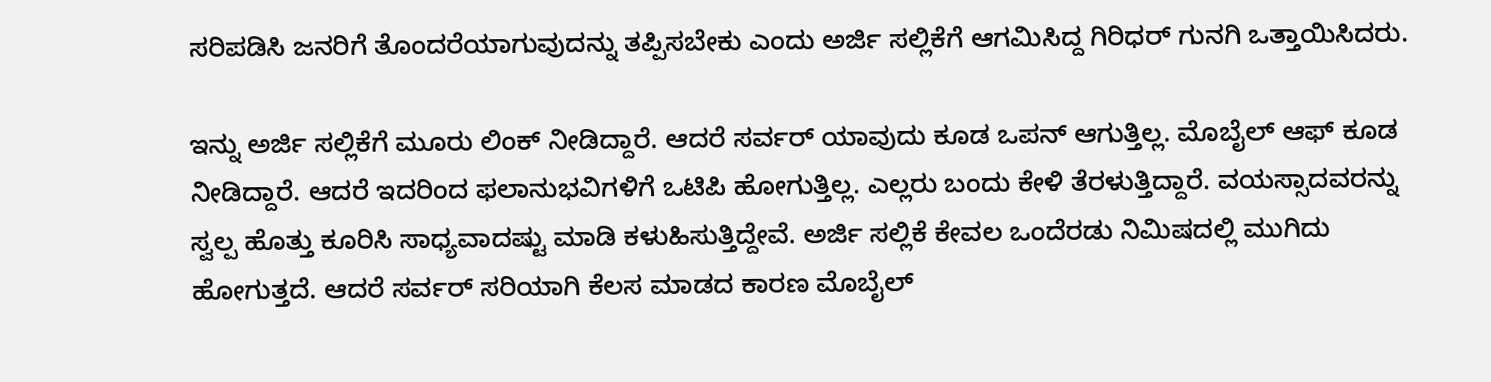ಸರಿಪಡಿಸಿ ಜನರಿಗೆ ತೊಂದರೆಯಾಗುವುದನ್ನು ತಪ್ಪಿಸಬೇಕು ಎಂದು ಅರ್ಜಿ ಸಲ್ಲಿಕೆಗೆ ಆಗಮಿಸಿದ್ದ ಗಿರಿಧರ್ ಗುನಗಿ ಒತ್ತಾಯಿಸಿದರು.

ಇನ್ನು ಅರ್ಜಿ ಸಲ್ಲಿಕೆಗೆ ಮೂರು ಲಿಂಕ್ ನೀಡಿದ್ದಾರೆ. ಆದರೆ ಸರ್ವರ್ ಯಾವುದು ಕೂಡ ಒಪನ್ ಆಗುತ್ತಿಲ್ಲ. ಮೊಬೈಲ್ ಆಫ್ ಕೂಡ ನೀಡಿದ್ದಾರೆ. ಆದರೆ ಇದರಿಂದ ಫಲಾನುಭವಿಗಳಿಗೆ ಒಟಿಪಿ ಹೋಗುತ್ತಿಲ್ಲ. ಎಲ್ಲರು ಬಂದು ಕೇಳಿ ತೆರಳುತ್ತಿದ್ದಾರೆ. ವಯಸ್ಸಾದವರನ್ನು ಸ್ವಲ್ಪ ಹೊತ್ತು ಕೂರಿಸಿ ಸಾಧ್ಯವಾದಷ್ಟು ಮಾಡಿ ಕಳುಹಿಸುತ್ತಿದ್ದೇವೆ. ಅರ್ಜಿ ಸಲ್ಲಿಕೆ ಕೇವಲ ಒಂದೆರಡು ನಿಮಿಷದಲ್ಲಿ ಮುಗಿದು ಹೋಗುತ್ತದೆ. ಆದರೆ ಸರ್ವರ್ ಸರಿಯಾಗಿ ಕೆಲಸ ಮಾಡದ ಕಾರಣ ಮೊಬೈಲ್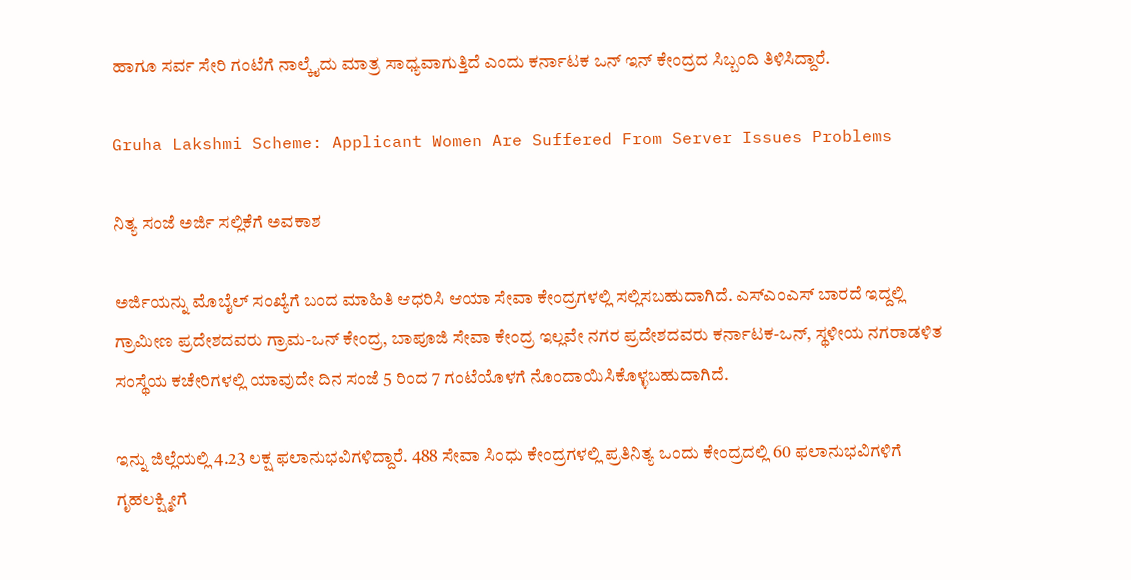ಹಾಗೂ ಸರ್ವ ಸೇರಿ ಗಂಟೆಗೆ ನಾಲ್ಕೈದು ಮಾತ್ರ ಸಾಧ್ಯವಾಗುತ್ತಿದೆ ಎಂದು ಕರ್ನಾಟಕ ಒನ್ ಇನ್ ಕೇಂದ್ರದ ಸಿಬ್ಬಂದಿ ತಿಳಿಸಿದ್ದಾರೆ.

Gruha Lakshmi Scheme: Applicant Women Are Suffered From Server Issues Problems

ನಿತ್ಯ ಸಂಜೆ ಅರ್ಜಿ ಸಲ್ಲಿಕೆಗೆ ಅವಕಾಶ

ಅರ್ಜಿಯನ್ನು ಮೊಬೈಲ್ ಸಂಖ್ಯೆಗೆ ಬಂದ ಮಾಹಿತಿ ಆಧರಿಸಿ ಆಯಾ ಸೇವಾ ಕೇಂದ್ರಗಳಲ್ಲಿ ಸಲ್ಲಿಸಬಹುದಾಗಿದೆ. ಎಸ್‌ಎಂಎಸ್ ಬಾರದೆ ಇದ್ದಲ್ಲಿ ಗ್ರಾಮೀಣ ಪ್ರದೇಶದವರು ಗ್ರಾಮ-ಒನ್ ಕೇಂದ್ರ, ಬಾಪೂಜಿ ಸೇವಾ ಕೇಂದ್ರ ಇಲ್ಲವೇ ನಗರ ಪ್ರದೇಶದವರು ಕರ್ನಾಟಕ-ಒನ್, ಸ್ಥಳೀಯ ನಗರಾಡಳಿತ ಸಂಸ್ಥೆಯ ಕಚೇರಿಗಳಲ್ಲಿ ಯಾವುದೇ ದಿನ ಸಂಜೆ 5 ರಿಂದ 7 ಗಂಟೆಯೊಳಗೆ ನೊಂದಾಯಿಸಿಕೊಳ್ಳಬಹುದಾಗಿದೆ.

ಇನ್ನು ಜಿಲ್ಲೆಯಲ್ಲಿ 4.23 ಲಕ್ಷ ಫಲಾನುಭವಿಗಳಿದ್ದಾರೆ. 488 ಸೇವಾ ಸಿಂಧು ಕೇಂದ್ರಗಳಲ್ಲಿ ಪ್ರತಿನಿತ್ಯ ಒಂದು ಕೇಂದ್ರದಲ್ಲಿ 60 ಫಲಾನುಭವಿಗಳಿಗೆ ಗೃಹಲಕ್ಷ್ಮೀಗೆ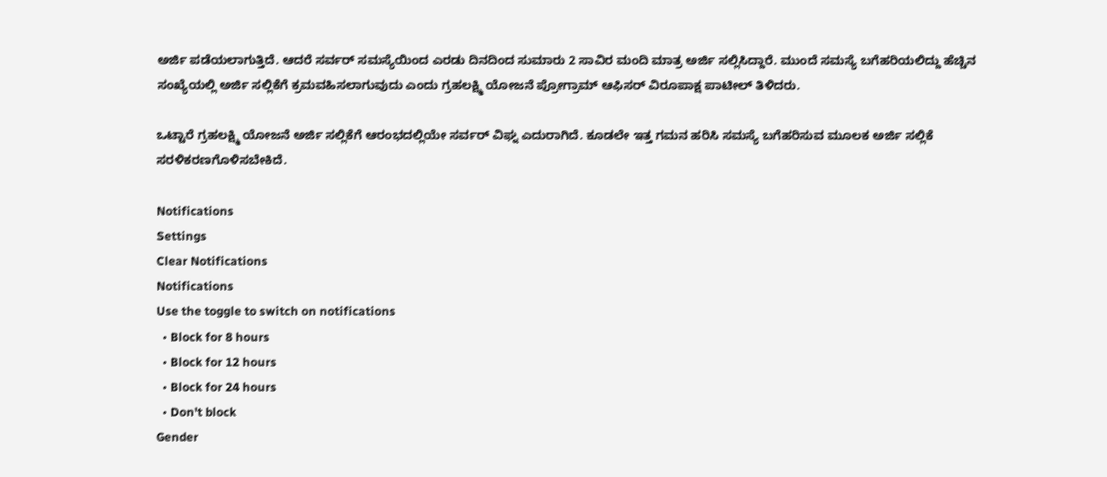ಅರ್ಜಿ ಪಡೆಯಲಾಗುತ್ತಿದೆ. ಆದರೆ ಸರ್ವರ್ ಸಮಸ್ಯೆಯಿಂದ ಎರಡು ದಿನದಿಂದ ಸುಮಾರು 2 ಸಾವಿರ ಮಂದಿ ಮಾತ್ರ ಅರ್ಜಿ ಸಲ್ಲಿಸಿದ್ದಾರೆ. ಮುಂದೆ ಸಮಸ್ಯೆ ಬಗೆಹರಿಯಲಿದ್ದು ಹೆಚ್ಚಿನ ಸಂಖ್ಯೆಯಲ್ಲಿ ಅರ್ಜಿ ಸಲ್ಲಿಕೆಗೆ ಕ್ರಮವಹಿಸಲಾಗುವುದು ಎಂದು ಗ್ರಹಲಕ್ಷ್ಮಿ ಯೋಜನೆ ಪ್ರೋಗ್ರಾಮ್ ಆಫಿಸರ್ ವಿರೂಪಾಕ್ಷ ಪಾಟೀಲ್ ತಿಳಿದರು.

ಒಟ್ಟಾರೆ ಗ್ರಹಲಕ್ಷ್ಮಿ ಯೋಜನೆ ಅರ್ಜಿ ಸಲ್ಲಿಕೆಗೆ ಆರಂಭದಲ್ಲಿಯೇ ಸರ್ವರ್ ವಿಘ್ನ‌ ಎದುರಾಗಿದೆ. ಕೂಡಲೇ ಇತ್ತ ಗಮನ ಹರಿಸಿ ಸಮಸ್ಯೆ ಬಗೆಹರಿಸುವ ಮೂಲಕ ಅರ್ಜಿ ಸಲ್ಲಿಕೆ ಸರಳಿಕರಣಗೊಳಿಸಬೇಕಿದೆ.

Notifications
Settings
Clear Notifications
Notifications
Use the toggle to switch on notifications
  • Block for 8 hours
  • Block for 12 hours
  • Block for 24 hours
  • Don't block
Gender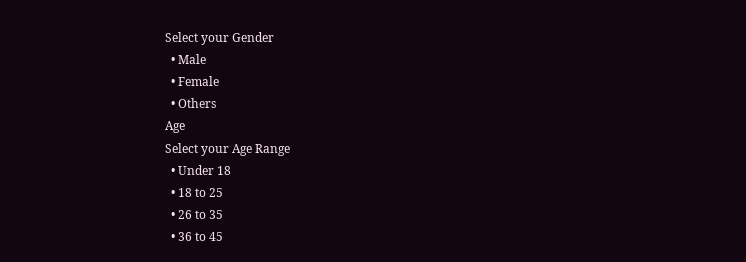Select your Gender
  • Male
  • Female
  • Others
Age
Select your Age Range
  • Under 18
  • 18 to 25
  • 26 to 35
  • 36 to 45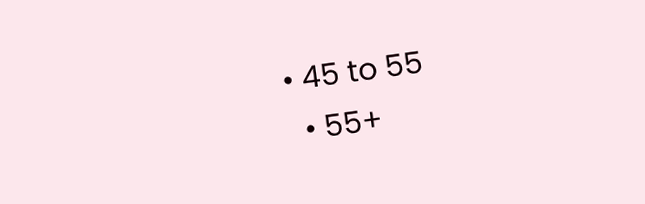• 45 to 55
  • 55+